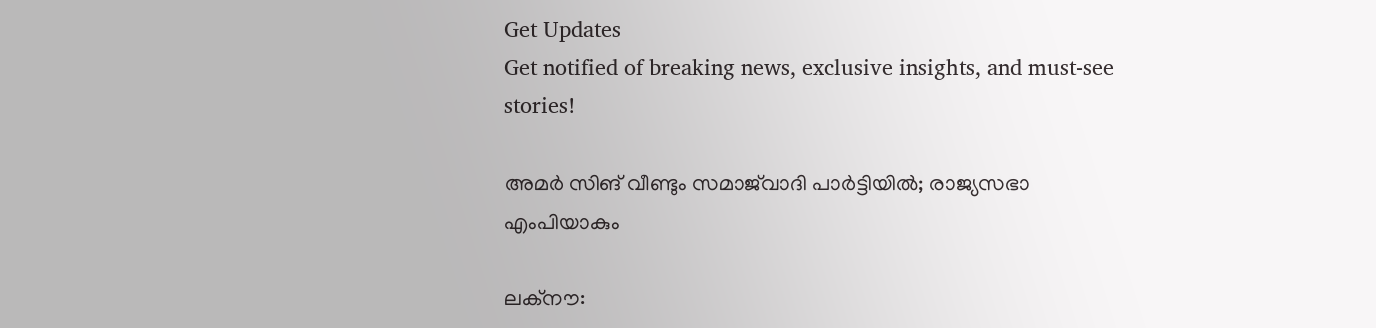Get Updates
Get notified of breaking news, exclusive insights, and must-see stories!

അമര്‍ സിങ് വീണ്ടും സമാജ്‌വാദി പാര്‍ട്ടിയില്‍; രാജ്യസഭാ എംപിയാകും

ലക്‌നൗ: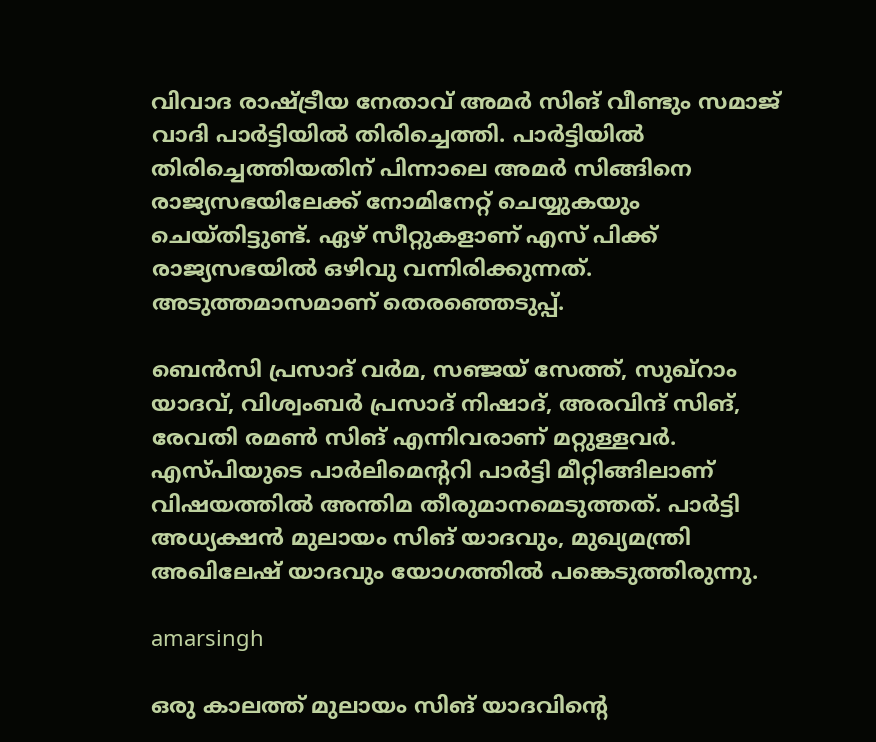വിവാദ രാഷ്ട്രീയ നേതാവ് അമര്‍ സിങ് വീണ്ടും സമാജ് വാദി പാര്‍ട്ടിയില്‍ തിരിച്ചെത്തി. പാര്‍ട്ടിയില്‍ തിരിച്ചെത്തിയതിന് പിന്നാലെ അമര്‍ സിങ്ങിനെ രാജ്യസഭയിലേക്ക് നോമിനേറ്റ് ചെയ്യുകയും ചെയ്തിട്ടുണ്ട്. ഏഴ് സീറ്റുകളാണ് എസ് പിക്ക് രാജ്യസഭയില്‍ ഒഴിവു വന്നിരിക്കുന്നത്. അടുത്തമാസമാണ് തെരഞ്ഞെടുപ്പ്.

ബെന്‍സി പ്രസാദ് വര്‍മ, സഞ്ജയ് സേത്ത്, സുഖ്‌റാം യാദവ്, വിശ്വംബര്‍ പ്രസാദ് നിഷാദ്, അരവിന്ദ് സിങ്, രേവതി രമണ്‍ സിങ് എന്നിവരാണ് മറ്റുള്ളവര്‍. എസ്പിയുടെ പാര്‍ലിമെന്ററി പാര്‍ട്ടി മീറ്റിങ്ങിലാണ് വിഷയത്തില്‍ അന്തിമ തീരുമാനമെടുത്തത്. പാര്‍ട്ടി അധ്യക്ഷന്‍ മുലായം സിങ് യാദവും, മുഖ്യമന്ത്രി അഖിലേഷ് യാദവും യോഗത്തില്‍ പങ്കെടുത്തിരുന്നു.

amarsingh

ഒരു കാലത്ത് മുലായം സിങ് യാദവിന്റെ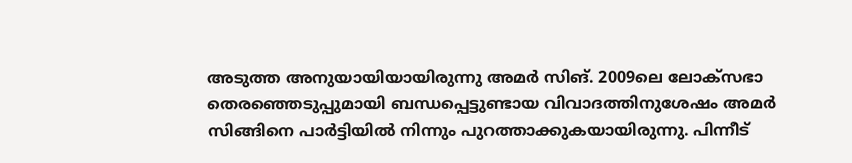അടുത്ത അനുയായിയായിരുന്നു അമര്‍ സിങ്. 2009ലെ ലോക്‌സഭാ തെരഞ്ഞെടുപ്പുമായി ബന്ധപ്പെട്ടുണ്ടായ വിവാദത്തിനുശേഷം അമര്‍ സിങ്ങിനെ പാര്‍ട്ടിയില്‍ നിന്നും പുറത്താക്കുകയായിരുന്നു. പിന്നീട്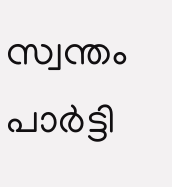സ്വന്തം പാര്‍ട്ടി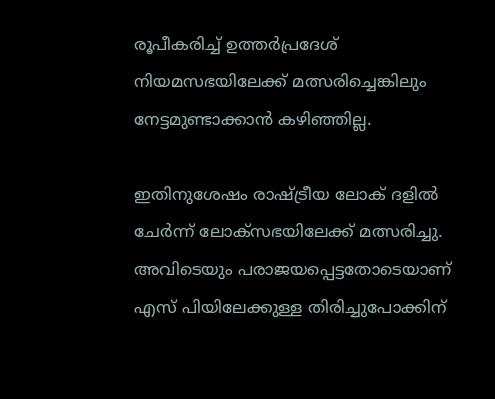രൂപീകരിച്ച് ഉത്തര്‍പ്രദേശ് നിയമസഭയിലേക്ക് മത്സരിച്ചെങ്കിലും നേട്ടമുണ്ടാക്കാന്‍ കഴിഞ്ഞില്ല.

ഇതിനുശേഷം രാഷ്ട്രീയ ലോക് ദളില്‍ ചേര്‍ന്ന് ലോക്‌സഭയിലേക്ക് മത്സരിച്ചു. അവിടെയും പരാജയപ്പെട്ടതോടെയാണ് എസ് പിയിലേക്കുള്ള തിരിച്ചുപോക്കിന്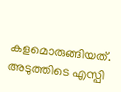കളമൊരുങ്ങിയത്. അടുത്തിടെ എസ്പി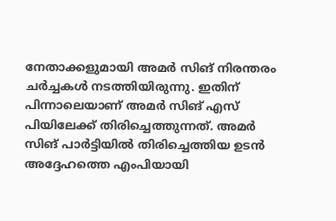നേതാക്കളുമായി അമര്‍ സിങ് നിരന്തരം ചര്‍ച്ചകള്‍ നടത്തിയിരുന്നു. ഇതിന് പിന്നാലെയാണ് അമര്‍ സിങ് എസ് പിയിലേക്ക് തിരിച്ചെത്തുന്നത്. അമര്‍ സിങ് പാര്‍ട്ടിയില്‍ തിരിച്ചെത്തിയ ഉടന്‍ അദ്ദേഹത്തെ എംപിയായി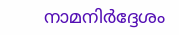നാമനിര്‍ദ്ദേശം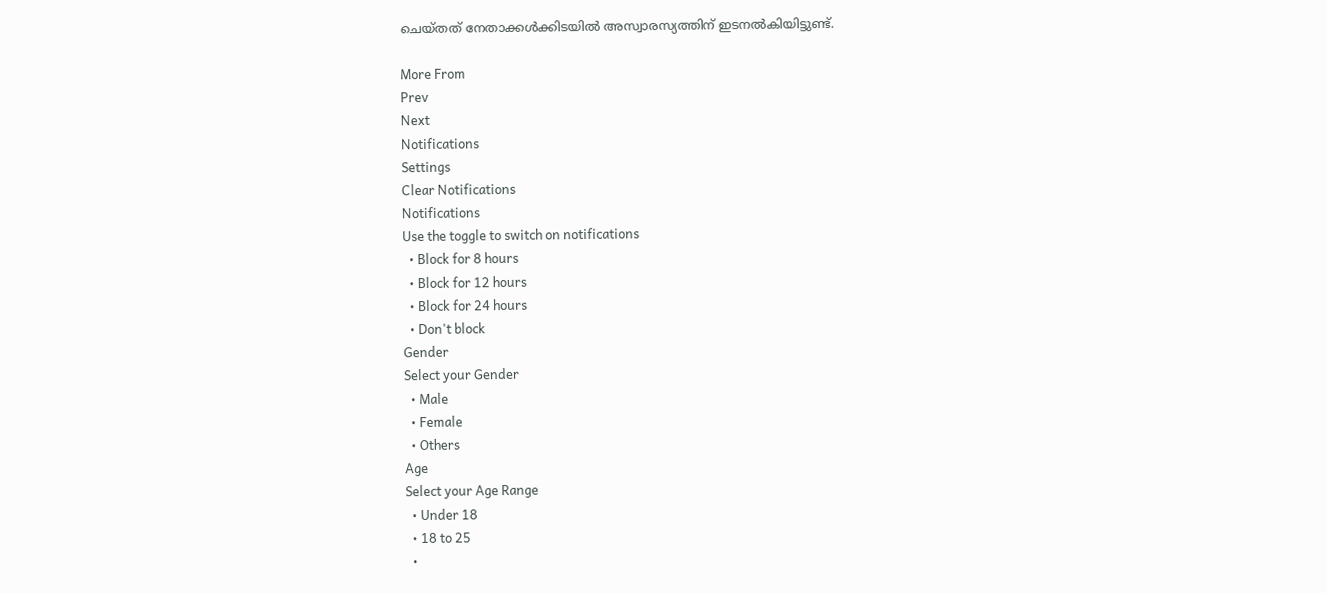ചെയ്തത് നേതാക്കള്‍ക്കിടയില്‍ അസ്വാരസ്യത്തിന് ഇടനല്‍കിയിട്ടുണ്ട്.

More From
Prev
Next
Notifications
Settings
Clear Notifications
Notifications
Use the toggle to switch on notifications
  • Block for 8 hours
  • Block for 12 hours
  • Block for 24 hours
  • Don't block
Gender
Select your Gender
  • Male
  • Female
  • Others
Age
Select your Age Range
  • Under 18
  • 18 to 25
  •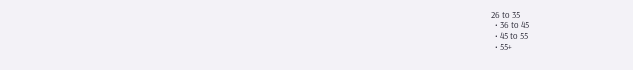26 to 35
  • 36 to 45
  • 45 to 55
  • 55+